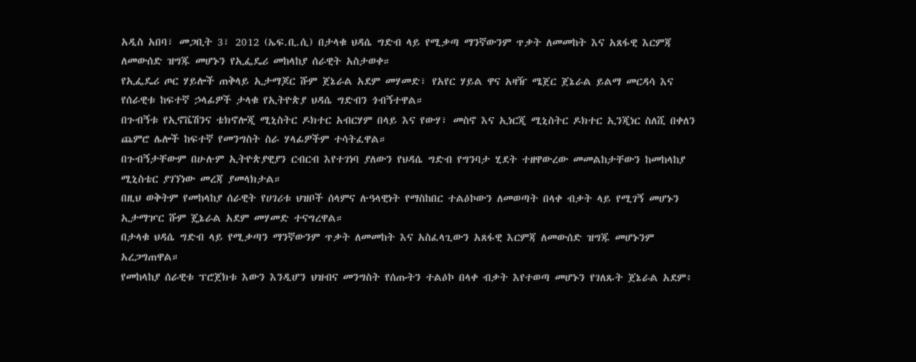አዲስ አበባ፣ መጋቢት 3፣ 2012 (ኤፍ.ቢ.ሲ) በታላቁ ህዳሴ ግድብ ላይ የሚቃጣ ማንኛውንም ጥቃት ለመመከት እና አጸፋዊ እርምጃ ለመውሰድ ዝግጁ መሆኑን የኢፌዴሪ መከላከያ ሰራዊት አስታወቀ።
የኢፌዴሪ ጦር ሃይሎች ጠቅላይ ኢታማጆር ሹም ጀኔራል አደም መሃመድ፣ የአየር ሃይል ዋና አዛዥ ሜጀር ጀኔራል ይልማ መርዳሳ እና የሰራዊቱ ከፍተኛ ኃላፊዎች ታላቁ የኢትዮጵያ ህዳሴ ግድብን ጎብኝተዋል።
በጉብኝቱ የኢኖቬሽንና ቴክኖሎጂ ሚኒስትር ዶክተር አብርሃም በላይ እና የውሃ፣ መስኖ እና ኢነርጂ ሚኒስትር ዶክተር ኢንጂነር ስለሺ በቀለን ጨምሮ ሌሎች ከፍተኛ የመንግስት ስራ ሃላፊዎችም ተሳትፈዋል።
በጉብኝታቸውም በሁሉም ኢትዮጵያዊያን ርብርብ እየተገነባ ያለውን የህዳሴ ግድብ የግንባታ ሂደት ተዘዋውረው መመልከታቸውን ከመከላከያ ሚኒስቴር ያገኘነው መረጃ ያመላክታል።
በዚህ ወቅትም የመከላከያ ሰራዊት የሀገሪቱ ህዝቦች ሰላምና ሉዓላዊነት የማስከበር ተልዕኮውን ለመወጣት በላቀ ብቃት ላይ የሚገኝ መሆኑን ኢታማዦር ሹም ጄኔራል አደም መሃመድ ተናግረዋል።
በታላቁ ህዳሴ ግድብ ላይ የሚቃጣን ማንኛውንም ጥቃት ለመመከት እና አስፈላጊውን አጸፋዊ እርምጃ ለመውሰድ ዝግጁ መሆኑንም አረጋግጠዋል።
የመከላከያ ሰራዊቱ ፕሮጀክቱ እውን እንዲሆን ህዝብና መንግስት የሰጡትን ተልዕኮ በላቀ ብቃት እየተወጣ መሆኑን የገለጹት ጀኔራል አደም፥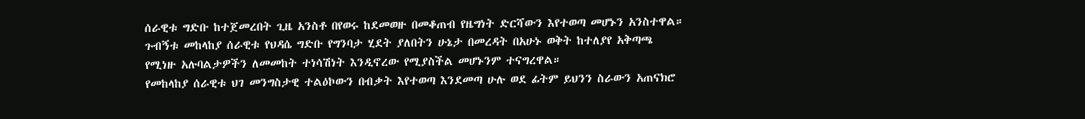ሰራዊቱ ግድቡ ከተጀመረበት ጊዜ አንስቶ በየወሩ ከደመወዙ በመቆጠብ የዜግነት ድርሻውን እየተወጣ መሆኑን አንስተዋል።
ጉብኝቱ መከላከያ ሰራዊቱ የህዳሴ ግድቡ የግንባታ ሂደት ያለበትን ሁኔታ በመረዳት በአሁኑ ወቅት ከተለያየ አቅጣጫ የሚነዙ አሉባልታዎችን ለመመከት ተነሳሽነት እንዲኖረው የሚያስችል መሆኑንም ተናግረዋል።
የመከላከያ ሰራዊቱ ህገ መንግስታዊ ተልዕኮውን በብቃት እየተወጣ እንደመጣ ሁሉ ወደ ፊትም ይህንን ስራውን አጠናክሮ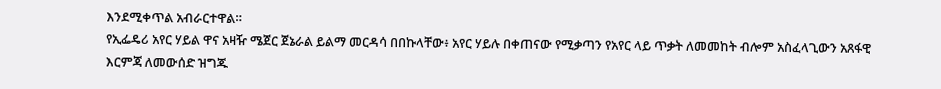እንደሚቀጥል አብራርተዋል።
የኢፌዴሪ አየር ሃይል ዋና አዛዥ ሜጀር ጀኔራል ይልማ መርዳሳ በበኩላቸው፥ አየር ሃይሉ በቀጠናው የሚቃጣን የአየር ላይ ጥቃት ለመመከት ብሎም አስፈላጊውን አጸፋዊ እርምጃ ለመውሰድ ዝግጁ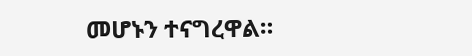መሆኑን ተናግረዋል።